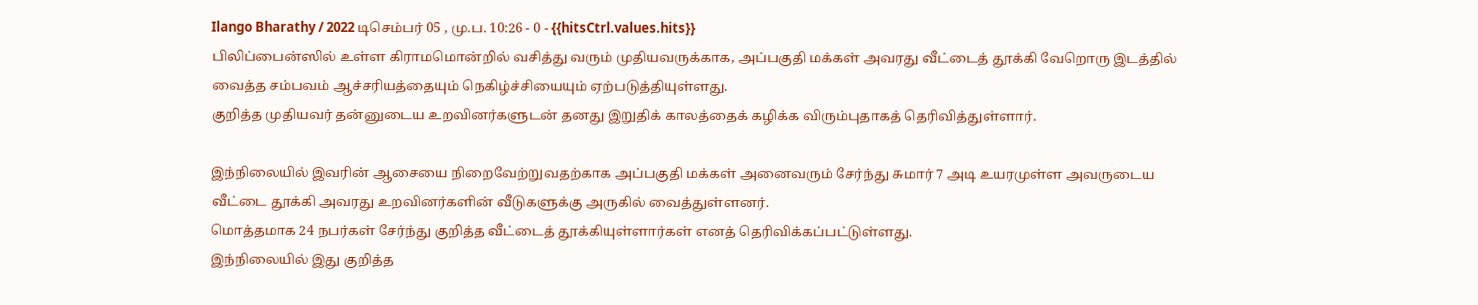Ilango Bharathy / 2022 டிசெம்பர் 05 , மு.ப. 10:26 - 0 - {{hitsCtrl.values.hits}}
பிலிப்பைன்ஸில் உள்ள கிராமமொன்றில் வசித்து வரும் முதியவருக்காக, அப்பகுதி மக்கள் அவரது வீட்டைத் தூக்கி வேறொரு இடத்தில் வைத்த சம்பவம் ஆச்சரியத்தையும் நெகிழ்ச்சியையும் ஏற்படுத்தியுள்ளது.
குறித்த முதியவர் தன்னுடைய உறவினர்களுடன் தனது இறுதிக் காலத்தைக் கழிக்க விரும்புதாகத் தெரிவித்துள்ளார்.

இந்நிலையில் இவரின் ஆசையை நிறைவேற்றுவதற்காக அப்பகுதி மக்கள் அனைவரும் சேர்ந்து சுமார் 7 அடி உயரமுள்ள அவருடைய வீட்டை தூக்கி அவரது உறவினர்களின் வீடுகளுக்கு அருகில் வைத்துள்ளனர்.
மொத்தமாக 24 நபர்கள் சேர்ந்து குறித்த வீட்டைத் தூக்கியுள்ளார்கள் எனத் தெரிவிக்கப்பட்டுள்ளது.
இந்நிலையில் இது குறித்த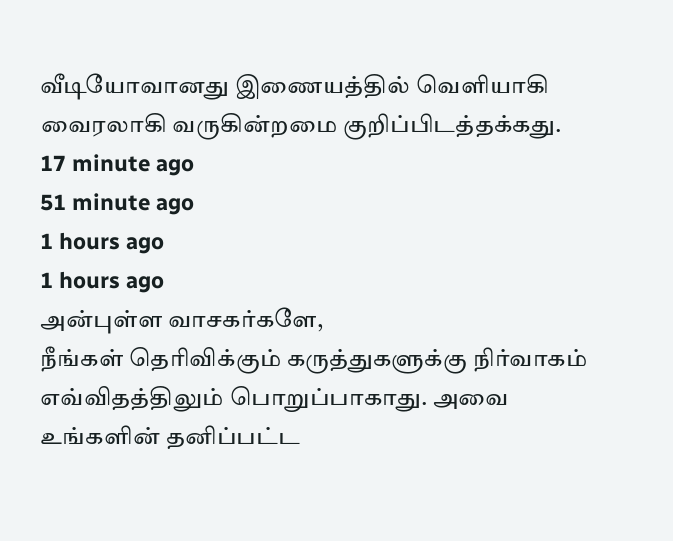வீடியோவானது இணையத்தில் வெளியாகி வைரலாகி வருகின்றமை குறிப்பிடத்தக்கது.
17 minute ago
51 minute ago
1 hours ago
1 hours ago
அன்புள்ள வாசகர்களே,
நீங்கள் தெரிவிக்கும் கருத்துகளுக்கு நிர்வாகம் எவ்விதத்திலும் பொறுப்பாகாது. அவை உங்களின் தனிப்பட்ட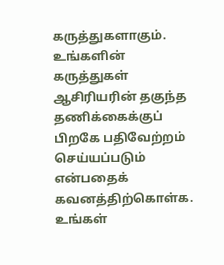கருத்துகளாகும். உங்களின் கருத்துகள் ஆசிரியரின் தகுந்த தணிக்கைக்குப் பிறகே பதிவேற்றம் செய்யப்படும் என்பதைக் கவனத்திற்கொள்க. உங்கள்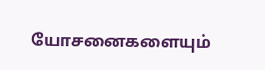யோசனைகளையும்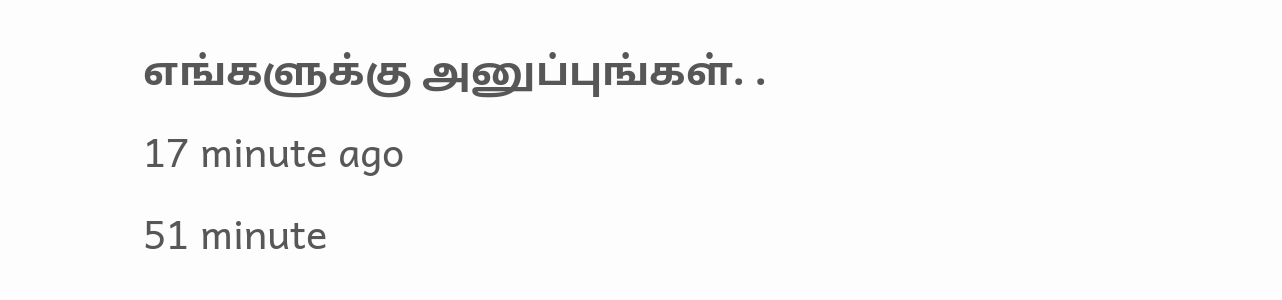எங்களுக்கு அனுப்புங்கள். .
17 minute ago
51 minute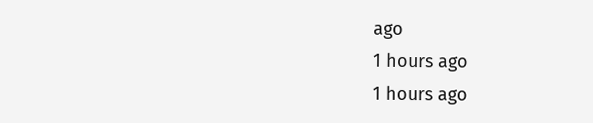ago
1 hours ago
1 hours ago